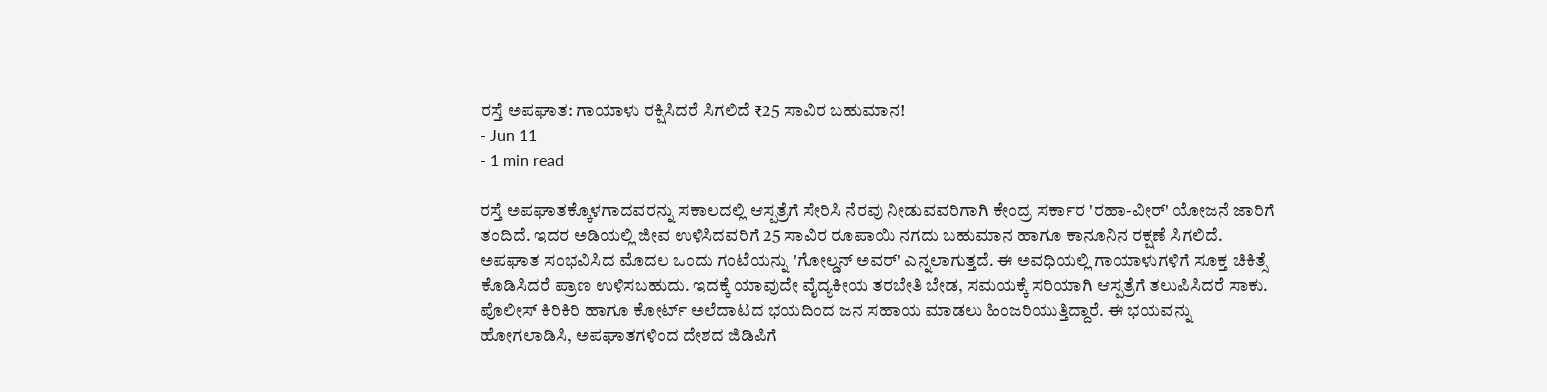ರಸ್ತೆ ಅಪಘಾತ: ಗಾಯಾಳು ರಕ್ಷಿಸಿದರೆ ಸಿಗಲಿದೆ ₹25 ಸಾವಿರ ಬಹುಮಾನ!
- Jun 11
- 1 min read

ರಸ್ತೆ ಅಪಘಾತಕ್ಕೊಳಗಾದವರನ್ನು ಸಕಾಲದಲ್ಲಿ ಆಸ್ಪತ್ರೆಗೆ ಸೇರಿಸಿ ನೆರವು ನೀಡುವವರಿಗಾಗಿ ಕೇಂದ್ರ ಸರ್ಕಾರ 'ರಹಾ-ವೀರ್' ಯೋಜನೆ ಜಾರಿಗೆ ತಂದಿದೆ. ಇದರ ಅಡಿಯಲ್ಲಿ ಜೀವ ಉಳಿಸಿದವರಿಗೆ 25 ಸಾವಿರ ರೂಪಾಯಿ ನಗದು ಬಹುಮಾನ ಹಾಗೂ ಕಾನೂನಿನ ರಕ್ಷಣೆ ಸಿಗಲಿದೆ.
ಅಪಘಾತ ಸಂಭವಿಸಿದ ಮೊದಲ ಒಂದು ಗಂಟೆಯನ್ನು 'ಗೋಲ್ಡನ್ ಅವರ್' ಎನ್ನಲಾಗುತ್ತದೆ. ಈ ಅವಧಿಯಲ್ಲಿ ಗಾಯಾಳುಗಳಿಗೆ ಸೂಕ್ತ ಚಿಕಿತ್ಸೆ ಕೊಡಿಸಿದರೆ ಪ್ರಾಣ ಉಳಿಸಬಹುದು. ಇದಕ್ಕೆ ಯಾವುದೇ ವೈದ್ಯಕೀಯ ತರಬೇತಿ ಬೇಡ, ಸಮಯಕ್ಕೆ ಸರಿಯಾಗಿ ಆಸ್ಪತ್ರೆಗೆ ತಲುಪಿಸಿದರೆ ಸಾಕು.
ಪೊಲೀಸ್ ಕಿರಿಕಿರಿ ಹಾಗೂ ಕೋರ್ಟ್ ಅಲೆದಾಟದ ಭಯದಿಂದ ಜನ ಸಹಾಯ ಮಾಡಲು ಹಿಂಜರಿಯುತ್ತಿದ್ದಾರೆ. ಈ ಭಯವನ್ನು ಹೋಗಲಾಡಿಸಿ, ಅಪಘಾತಗಳಿಂದ ದೇಶದ ಜಿಡಿಪಿಗೆ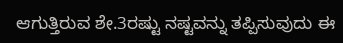ಆಗುತ್ತಿರುವ ಶೇ.3ರಷ್ಟು ನಷ್ಟವನ್ನು ತಪ್ಪಿಸುವುದು ಈ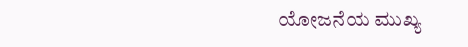ಯೋಜನೆಯ ಮುಖ್ಯ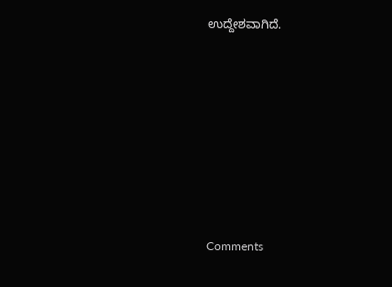ಉದ್ದೇಶವಾಗಿದೆ.







Comments